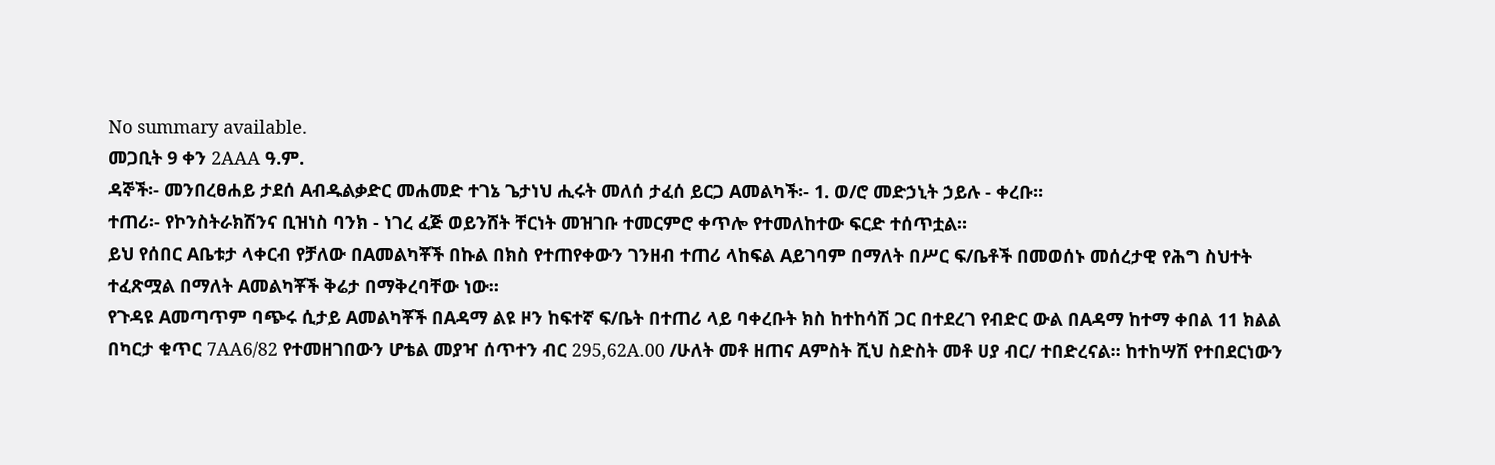No summary available.
መጋቢት 9 ቀን 2AAA ዓ.ም.
ዳኞች፡- መንበረፀሐይ ታደሰ Aብዱልቃድር መሐመድ ተገኔ ጌታነህ ሒሩት መለሰ ታፈሰ ይርጋ Aመልካች፡- 1. ወ/ሮ መድኃኒት ኃይሉ - ቀረቡ።
ተጠሪ፡- የኮንስትራክሽንና ቢዝነስ ባንክ - ነገረ ፈጅ ወይንሸት ቸርነት መዝገቡ ተመርምሮ ቀጥሎ የተመለከተው ፍርድ ተሰጥቷል።
ይህ የሰበር Aቤቱታ ላቀርብ የቻለው በAመልካቾች በኩል በክስ የተጠየቀውን ገንዘብ ተጠሪ ላከፍል Aይገባም በማለት በሥር ፍ/ቤቶች በመወሰኑ መሰረታዊ የሕግ ስህተት ተፈጽሟል በማለት Aመልካቾች ቅሬታ በማቅረባቸው ነው።
የጉዳዩ Aመጣጥም ባጭሩ ሲታይ Aመልካቾች በAዳማ ልዩ ዞን ከፍተኛ ፍ/ቤት በተጠሪ ላይ ባቀረቡት ክስ ከተከሳሽ ጋር በተደረገ የብድር ውል በAዳማ ከተማ ቀበል 11 ክልል በካርታ ቁጥር 7AA6/82 የተመዘገበውን ሆቴል መያዣ ሰጥተን ብር 295‚62A.00 /ሁለት መቶ ዘጠና Aምስት ሺህ ስድስት መቶ ሀያ ብር/ ተበድረናል። ከተከሣሽ የተበደርነውን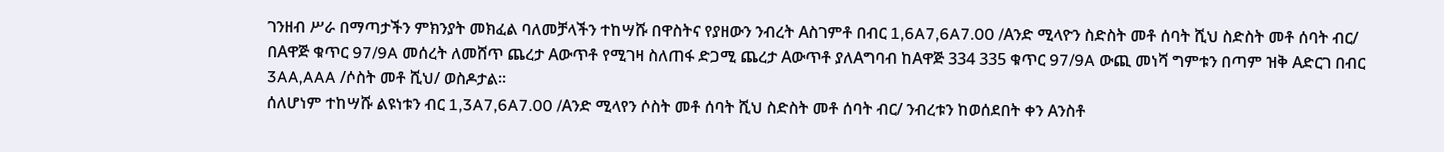ገንዘብ ሥራ በማጣታችን ምክንያት መክፈል ባለመቻላችን ተከሣሹ በዋስትና የያዘውን ንብረት Aስገምቶ በብር 1‚6A7‚6A7.00 /Aንድ ሚላዮን ስድስት መቶ ሰባት ሺህ ስድስት መቶ ሰባት ብር/ በAዋጅ ቁጥር 97/9A መሰረት ለመሸጥ ጨረታ Aውጥቶ የሚገዛ ስለጠፋ ድጋሚ ጨረታ Aውጥቶ ያለAግባብ ከAዋጅ 334 335 ቁጥር 97/9A ውጪ መነሻ ግምቱን በጣም ዝቅ Aድርገ በብር 3AA‚AAA /ሶስት መቶ ሺህ/ ወስዶታል።
ሰለሆነም ተከሣሹ ልዩነቱን ብር 1‚3A7‚6A7.00 /Aንድ ሚላየን ሶስት መቶ ሰባት ሺህ ስድስት መቶ ሰባት ብር/ ንብረቱን ከወሰደበት ቀን Aንስቶ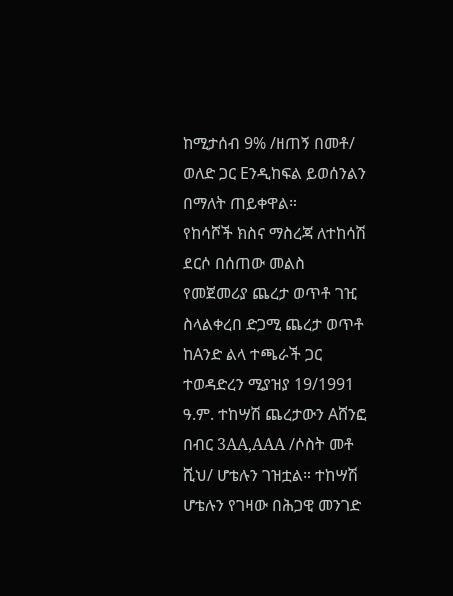ከሚታሰብ 9% /ዘጠኝ በመቶ/ ወለድ ጋር Eንዲከፍል ይወሰንልን በማለት ጠይቀዋል።
የከሳሾች ክስና ማስረጃ ለተከሳሽ ደርሶ በሰጠው መልስ የመጀመሪያ ጨረታ ወጥቶ ገዢ ስላልቀረበ ድጋሚ ጨረታ ወጥቶ ከAንድ ልላ ተጫራች ጋር ተወዳድረን ሚያዝያ 19/1991 ዓ.ም. ተከሣሽ ጨረታውን Aሸንፎ በብር 3AA‚AAA /ሶስት መቶ ሺህ/ ሆቴሉን ገዝቷል። ተከሣሽ ሆቴሉን የገዛው በሕጋዊ መንገድ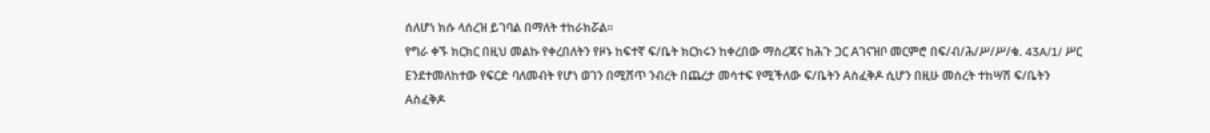ሰለሆነ ክሱ ላሰረዝ ይገባል በማለት ተከራክሯል።
የግራ ቀኙ ክርክር በዚህ መልኩ የቀረበለትን የዞኑ ከፍተኛ ፍ/ቤት ክርክሩን ከቀረበው ማስረጃና ከሕጉ ጋር Aገናዝቦ መርምሮ በፍ/ብ/ሕ/ሥ/ሥ/ቁ. 43A/1/ ሥር Eንደተመለከተው የፍርድ ባለመብት የሆነ ወገን በሚሸጥ ንብረት በጨረታ መሳተፍ የሚችለው ፍ/ቤትን Aስፈቅዶ ሲሆን በዚሁ መሰረት ተከሣሽ ፍ/ቤትን Aስፈቅዶ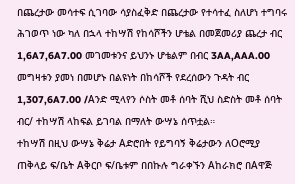በጨረታው መሳተፍ ሲገባው ሳያስፈቅድ በጨረታው የተሳተፈ ስለሆነ ተግባሩ ሕገወጥ ነው ካለ በኋላ ተከሣሽ የከሳሾችን ሆቴል በመጀመሪያ ጨረታ ብር 1‚6A7‚6A7.00 መገመቱንና ይህንኑ ሆቴልም በብር 3AA‚AAA.00 መግዛቱን ያመነ በመሆኑ በልዩነት በከሳሾች የደረሰውን ጉዳት ብር 1‚307‚6A7.00 /Aንድ ሚላየን ሶስት መቶ ሰባት ሺህ ስድስት መቶ ሰባት ብር/ ተከሣሽ ላከፍል ይገባል በማለት ውሣኔ ሰጥቷል።
ተከሣሽ በዚህ ውሣኔ ቅሬታ Aድሮበት የይግባኝ ቅሬታውን ለOሮሚያ ጠቅላይ ፍ/ቤት Aቅርቦ ፍ/ቤቱም በበኩሉ ግራቀኙን Aከራክሮ በAዋጅ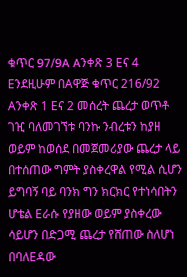ቁጥር 97/9A Aንቀጽ 3 Eና 4 Eንደዚሁም በAዋጅ ቁጥር 216/92 Aንቀጽ 1 Eና 2 መሰረት ጨረታ ወጥቶ ገዢ ባለመገኘቱ ባንኩ ንብረቱን ከያዘ ወይም ከወሰደ በመጀመሪያው ጨረታ ላይ በተሰጠው ግምት ያስቀረዋል የሚል ሲሆን ይግባኝ ባይ ባንክ ግን ክርክር የተነሳበትን ሆቴል Eራሱ የያዘው ወይም ያስቀረው ሳይሆን በድጋሚ ጨረታ የሸጠው ስለሆነ በባለEዳው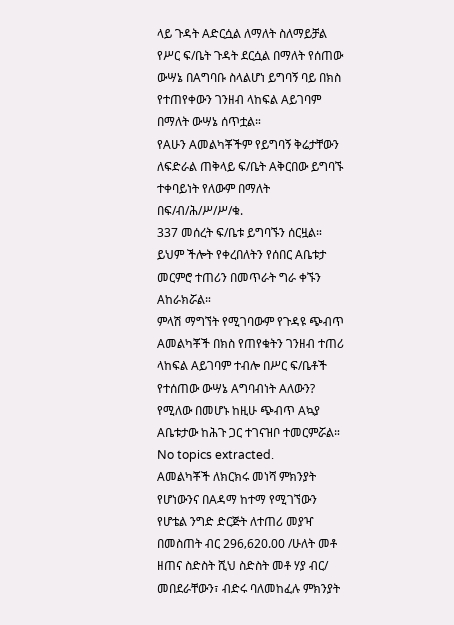ላይ ጉዳት Aድርሷል ለማለት ስለማይቻል የሥር ፍ/ቤት ጉዳት ደርሷል በማለት የሰጠው ውሣኔ በAግባቡ ስላልሆነ ይግባኝ ባይ በክስ የተጠየቀውን ገንዘብ ላከፍል Aይገባም በማለት ውሣኔ ሰጥቷል።
የAሁን Aመልካቾችም የይግባኝ ቅሬታቸውን ለፍድራል ጠቅላይ ፍ/ቤት Aቅርበው ይግባኙ ተቀባይነት የለውም በማለት በፍ/ብ/ሕ/ሥ/ሥ/ቁ.
337 መሰረት ፍ/ቤቱ ይግባኙን ሰርዟል።
ይህም ችሎት የቀረበለትን የሰበር Aቤቱታ መርምሮ ተጠሪን በመጥራት ግራ ቀኙን Aከራክሯል።
ምላሽ ማግኘት የሚገባውም የጉዳዩ ጭብጥ Aመልካቾች በክስ የጠየቁትን ገንዘብ ተጠሪ ላከፍል Aይገባም ተብሎ በሥር ፍ/ቤቶች የተሰጠው ውሣኔ Aግባብነት Aለውን? የሚለው በመሆኑ ከዚሁ ጭብጥ Aኳያ Aቤቱታው ከሕጉ ጋር ተገናዝቦ ተመርምሯል።
No topics extracted.
Aመልካቾች ለክርክሩ መነሻ ምክንያት የሆነውንና በAዳማ ከተማ የሚገኘውን የሆቴል ንግድ ድርጅት ለተጠሪ መያዣ በመስጠት ብር 296‚620.00 /ሁለት መቶ ዘጠና ስድስት ሺህ ስድስት መቶ ሃያ ብር/ መበደራቸውን፣ ብድሩ ባለመከፈሉ ምክንያት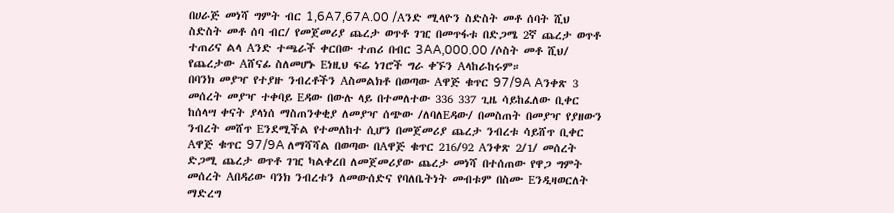በሀራጅ መነሻ ግምት ብር 1‚6A7‚67A.00 /Aንድ ሚላዮን ስድስት መቶ ሰባት ሺህ ስድስት መቶ ሰባ ብር/ የመጀመሪያ ጨረታ ወጥቶ ገዢ በመጥፋቱ በድጋሜ 2ኛ ጨረታ ወጥቶ ተጠሪና ልላ Aንድ ተጫራች ቀርበው ተጠሪ በብር 3AA‚000.00 /ሶስት መቶ ሺህ/ የጨረታው Aሸናፊ ስለመሆኑ Eነዚህ ፍሬ ነገሮች ግራ ቀኙን Aላከራከሩም።
በባንክ መያዣ የተያዙ ንብረቶችን Aስመልክቶ በወጣው Aዋጅ ቁጥር 97/9A Aንቀጽ 3 መሰረት መያዣ ተቀባይ Eዳው በውሉ ላይ በተመለተው 336 337 ጊዜ ሳይከፈለው ቢቀር ከሰላሣ ቀናት ያላነሰ ማስጠንቀቂያ ለመያዣ ሰጭው /ለባለEዳው/ በመስጠት በመያዣ የያዘውን ንብረት መሸጥ Eንደሚችል የተመለከተ ሲሆን በመጀመሪያ ጨረታ ንብረቱ ሳይሸጥ ቢቀር Aዋጅ ቁጥር 97/9A ለማሻሻል በወጣው በAዋጅ ቁጥር 216/92 Aንቀጽ 2/1/ መሰረት ድጋሚ ጨረታ ወጥቶ ገዢ ካልቀረበ ለመጀመሪያው ጨረታ መነሻ በተሰጠው የዋጋ ግምት መሰረት Aበዳሪው ባንክ ንብረቱን ለመውሰድና የባለቤትነት መብቱም በስሙ Eንዲዛወርለት ማድረግ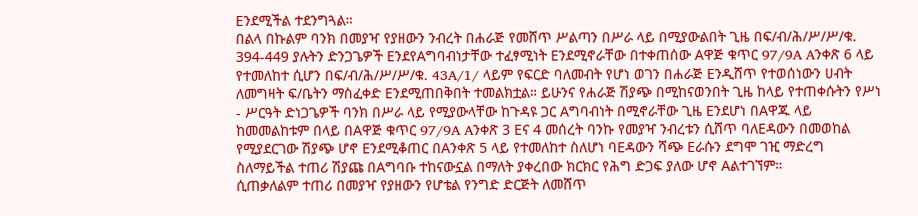Eንደሚችል ተደንግጓል።
በልላ በኩልም ባንክ በመያዣ የያዘውን ንብረት በሐራጅ የመሸጥ ሥልጣን በሥራ ላይ በሚያውልበት ጊዜ በፍ/ብ/ሕ/ሥ/ሥ/ቁ. 394-449 ያሉትን ድንጋጌዎች EንደየAግባብነታቸው ተፈፃሚነት Eንደሚኖራቸው በተቀጠሰው Aዋጅ ቁጥር 97/9A Aንቀጽ 6 ላይ የተመለከተ ሲሆን በፍ/ብ/ሕ/ሥ/ሥ/ቁ. 43A/1/ ላይም የፍርድ ባለመብት የሆነ ወገን በሐራጅ Eንዲሸጥ የተወሰነውን ሀብት ለመግዛት ፍ/ቤትን ማስፈቀድ Eንደሚጠበቅበት ተመልክቷል። ይሁንና የሐራጅ ሽያጭ በሚከናወንበት ጊዜ ከላይ የተጠቀሱትን የሥነ - ሥርዓት ድነጋጌዎች ባንክ በሥራ ላይ የሚያውላቸው ከጉዳዩ ጋር Aግባብነት በሚኖራቸው ጊዜ Eንደሆነ በAዋጁ ላይ ከመመልከቱም በላይ በAዋጅ ቁጥር 97/9A Aንቀጽ 3 Eና 4 መሰረት ባንኩ የመያዣ ንብረቱን ሲሸጥ ባለEዳውን በመወከል የሚያደርገው ሽያጭ ሆኖ Eንደሚቆጠር በAንቀጽ 5 ላይ የተመለከተ ስለሆነ ባEዳውን ሻጭ Eራሱን ደግሞ ገዢ ማድረግ ስለማይችል ተጠሪ ሽያጩ በAግባቡ ተከናውኗል በማለት ያቀረበው ክርክር የሕግ ድጋፍ ያለው ሆኖ Aልተገኘም።
ሲጠቃለልም ተጠሪ በመያዣ የያዘውን የሆቴል የንግድ ድርጅት ለመሸጥ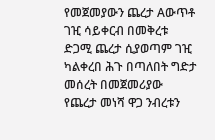የመጀመያውን ጨረታ Aውጥቶ ገዢ ሳይቀርብ በመቅረቱ ድጋሚ ጨረታ ሲያወጣም ገዢ ካልቀረበ ሕጉ በጣለበት ግድታ መሰረት በመጀመሪያው የጨረታ መነሻ ዋጋ ንብረቱን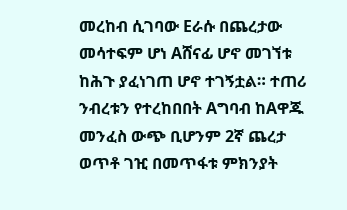መረከብ ሲገባው Eራሱ በጨረታው መሳተፍም ሆነ Aሸናፊ ሆኖ መገኘቱ ከሕጉ ያፈነገጠ ሆኖ ተገኝቷል። ተጠሪ ንብረቱን የተረከበበት Aግባብ ከAዋጁ መንፈስ ውጭ ቢሆንም 2ኛ ጨረታ ወጥቶ ገዢ በመጥፋቱ ምክንያት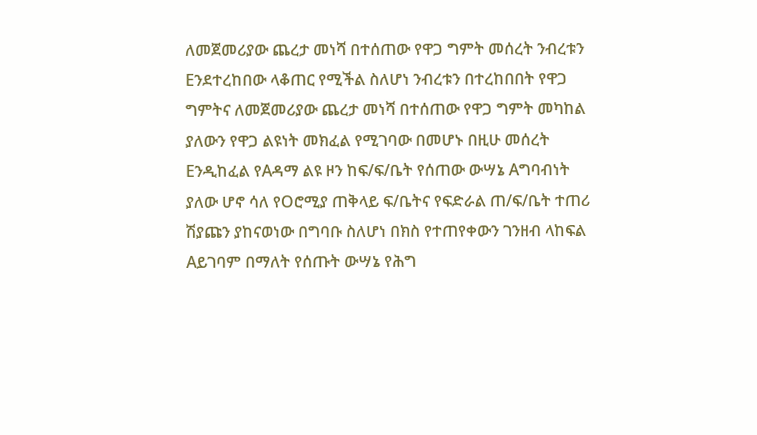ለመጀመሪያው ጨረታ መነሻ በተሰጠው የዋጋ ግምት መሰረት ንብረቱን Eንደተረከበው ላቆጠር የሚችል ስለሆነ ንብረቱን በተረከበበት የዋጋ ግምትና ለመጀመሪያው ጨረታ መነሻ በተሰጠው የዋጋ ግምት መካከል ያለውን የዋጋ ልዩነት መክፈል የሚገባው በመሆኑ በዚሁ መሰረት Eንዲከፈል የAዳማ ልዩ ዞን ከፍ/ፍ/ቤት የሰጠው ውሣኔ Aግባብነት ያለው ሆኖ ሳለ የOሮሚያ ጠቅላይ ፍ/ቤትና የፍድራል ጠ/ፍ/ቤት ተጠሪ ሽያጩን ያከናወነው በግባቡ ስለሆነ በክስ የተጠየቀውን ገንዘብ ላከፍል Aይገባም በማለት የሰጡት ውሣኔ የሕግ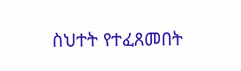ስህተት የተፈጸመበት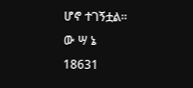ሆኖ ተገኝቷል።
ው ሣ ኔ
18631